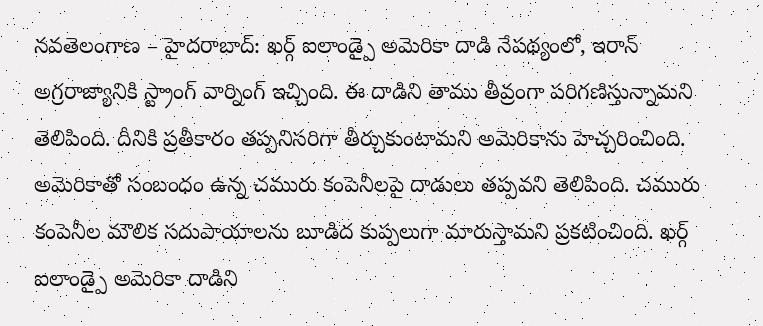నవతెలంగాణ – హైదరాబాద్: ఖర్గ్ ఐలాండ్పై అమెరికా దాడి నేపథ్యంలో, ఇరాన్ అగ్రరాజ్యానికి స్ట్రాంగ్ వార్నింగ్ ఇచ్చింది. ఈ దాడిని తాము తీవ్రంగా పరిగణిస్తున్నామని తెలిపింది. దీనికి ప్రతీకారం తప్పనిసరిగా తీర్చుకుంటామని అమెరికాను హెచ్చరించింది. అమెరికాతో సంబంధం ఉన్న చమురు కంపెనీలపై దాడులు తప్పవని తెలిపింది. చమురు కంపెనీల మౌలిక సదుపాయాలను బూడిద కుప్పలుగా మారుస్తామని ప్రకటించింది. ఖర్గ్ ఐలాండ్పై అమెరికా దాడిని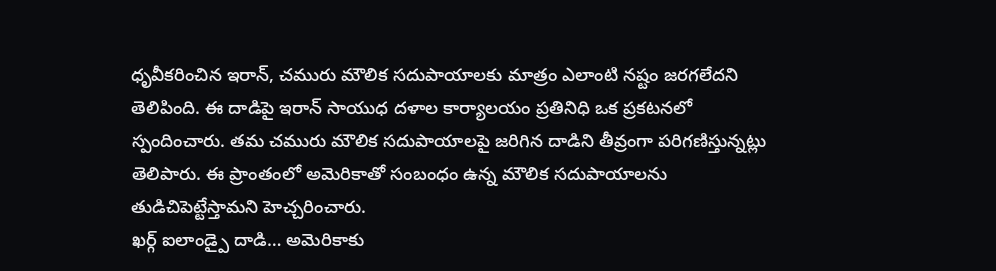ధృవీకరించిన ఇరాన్, చమురు మౌలిక సదుపాయాలకు మాత్రం ఎలాంటి నష్టం జరగలేదని తెలిపింది. ఈ దాడిపై ఇరాన్ సాయుధ దళాల కార్యాలయం ప్రతినిధి ఒక ప్రకటనలో స్పందించారు. తమ చమురు మౌలిక సదుపాయాలపై జరిగిన దాడిని తీవ్రంగా పరిగణిస్తున్నట్లు తెలిపారు. ఈ ప్రాంతంలో అమెరికాతో సంబంధం ఉన్న మౌలిక సదుపాయాలను తుడిచిపెట్టేస్తామని హెచ్చరించారు.
ఖర్గ్ ఐలాండ్పై దాడి… అమెరికాకు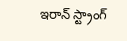ఇరాన్ స్ట్రాంగ్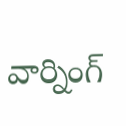వార్నింగ్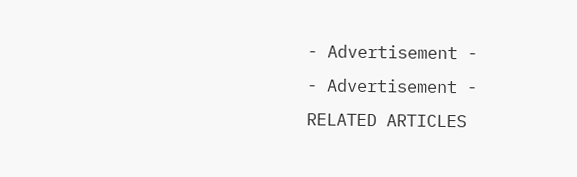- Advertisement -
- Advertisement -
RELATED ARTICLES